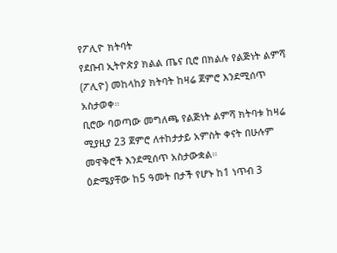የፖሊዮ ክትባት
የደቡብ ኢትዮጵያ ክልል ጤና ቢሮ በክልሉ የልጅነት ልምሻ (ፖሊዮ) መከላከያ ክትባት ከዛሬ ጀምሮ እንደሚሰጥ አስታወቀ።
ቢሮው ባወጣው መግለጫ የልጅነት ልምሻ ክትባቱ ከዛሬ ሚያዚያ 23 ጀምሮ ለተከታታይ አምስት ቀናት በሁሉም መዋቅሮች እንደሚሰጥ አስታውቋል።
ዕድሜያቸው ከ5 ዓመት በታች የሆኑ ከ1 ነጥብ 3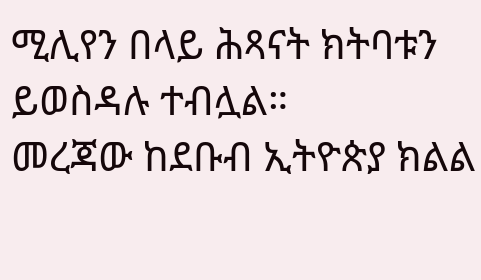ሚሊየን በላይ ሕጻናት ክትባቱን ይወስዳሉ ተብሏል።
መረጃው ከደቡብ ኢትዮጵያ ክልል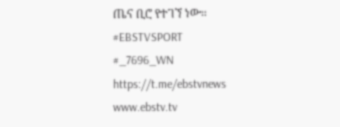ጤና ቢሮ የተገኘ ነው።
#EBSTVSPORT
#_7696_WN
https://t.me/ebstvnews
www.ebstv.tv